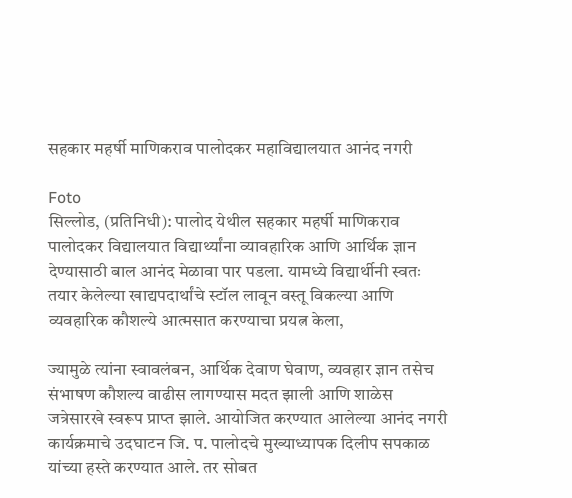सहकार महर्षी माणिकराव पालोदकर महाविद्यालयात आनंद नगरी

Foto
सिल्लोड, (प्रतिनिधी): पालोद येथील सहकार महर्षी माणिकराव पालोदकर विद्यालयात विद्यार्थ्यांना व्यावहारिक आणि आर्थिक ज्ञान देण्यासाठी बाल आनंद मेळावा पार पडला. यामध्ये विद्यार्थीनी स्वतः तयार केलेल्या खाद्यपदार्थांचे स्टॉल लावून वस्तू विकल्या आणि व्यवहारिक कौशल्ये आत्मसात करण्याचा प्रयत्न केला,

ज्यामुळे त्यांना स्वावलंबन, आर्थिक देवाण घेवाण, व्यवहार ज्ञान तसेच संभाषण कौशल्य वाढीस लागण्यास मदत झाली आणि शाळेस जत्रेसारखे स्वरूप प्राप्त झाले. आयोजित करण्यात आलेल्या आनंद नगरी कार्यक्रमाचे उदघाटन जि. प. पालोदचे मुख्याध्यापक दिलीप सपकाळ यांच्या हस्ते करण्यात आले. तर सोबत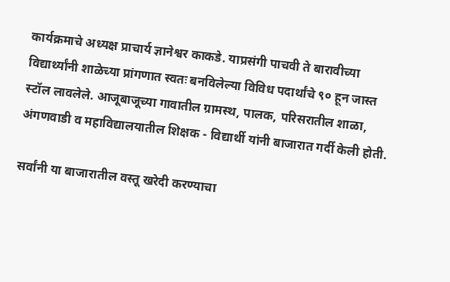कार्यक्रमाचे अध्यक्ष प्राचार्य ज्ञानेश्वर काकडे. याप्रसंगी पाचवी ते बारावीच्या विद्यार्थ्यांनी शाळेच्या प्रांगणात स्वतः बनविलेल्या विविध पदार्थांचे ९० हून जास्त स्टॉल लावलेले. आजूबाजूच्या गावातील ग्रामस्थ, पालक, परिसरातील शाळा, अंगणवाडी व महाविद्यालयातील शिक्षक - विद्यार्थी यांनी बाजारात गर्दी केली होती.

सर्वांनी या बाजारातील वस्तू खरेदी करण्याचा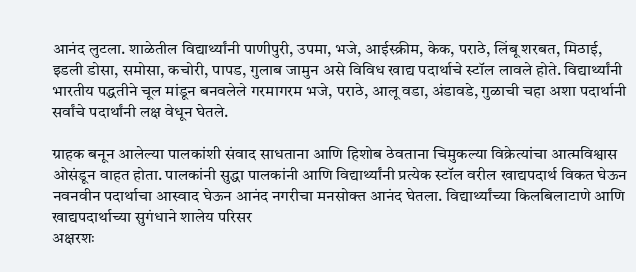आनंद लुटला. शाळेतील विद्यार्थ्यांनी पाणीपुरी, उपमा, भजे, आईस्क्रीम, केक, पराठे, लिंबू शरबत, मिठाई, इडली डोसा, समोसा, कचोरी, पापड, गुलाब जामुन असे विविध खाद्य पदार्थाचे स्टॉल लावले होते. विद्यार्थ्यांनी भारतीय पद्धतीने चूल मांडून बनवलेले गरमागरम भजे, पराठे, आलू वडा, अंडावडे, गुळाची चहा अशा पदार्थानी सर्वांचे पदार्थांनी लक्ष वेधून घेतले.

ग्राहक बनून आलेल्या पालकांशी संवाद साधताना आणि हिशोब ठेवताना चिमुकल्या विक्रेत्यांचा आत्मविश्वास ओसंडून वाहत होता. पालकांनी सुद्धा पालकांनी आणि विद्यार्थ्यांनी प्रत्येक स्टॉल वरील खाद्यपदार्थ विकत घेऊन नवनवीन पदार्थाचा आस्वाद घेऊन आनंद नगरीचा मनसोक्त आनंद घेतला. विद्यार्थ्यांच्या किलबिलाटाणे आणि खाद्यपदार्थाच्या सुगंधाने शालेय परिसर
अक्षरशः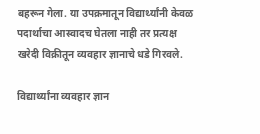बहरून गेला. या उपक्रमातून विद्यार्थ्यांनी केवळ पदार्थाचा आस्वादच घेतला नाही तर प्रत्यक्ष खरेदी विक्रीतून व्यवहार ज्ञानाचे धडे गिरवले.

विद्यार्थ्यांना व्यवहार ज्ञान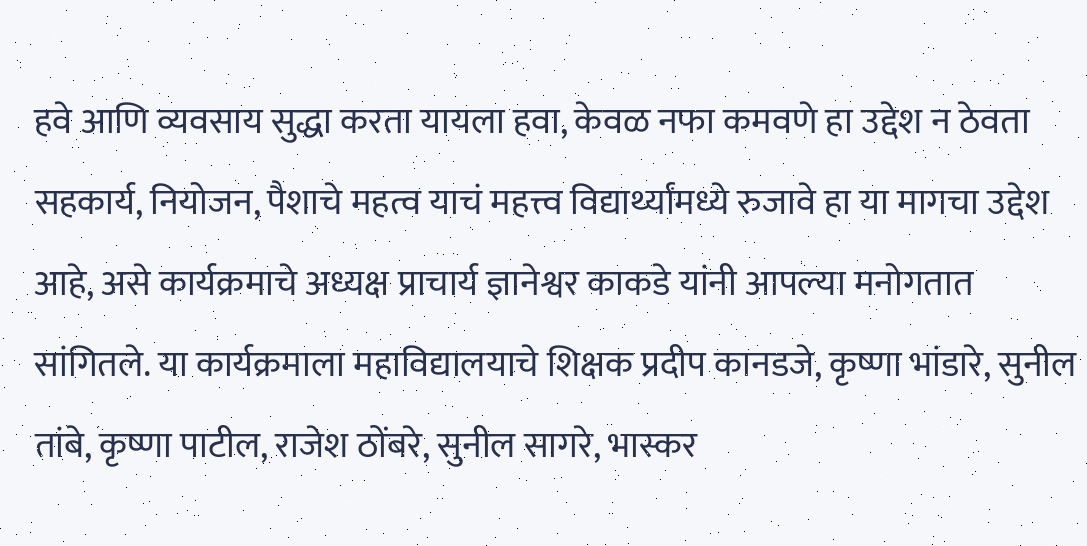हवे आणि व्यवसाय सुद्धा करता यायला हवा, केवळ नफा कमवणे हा उद्देश न ठेवता सहकार्य, नियोजन, पैशाचे महत्व याचं महत्त्व विद्यार्थ्यांमध्ये रुजावे हा या मागचा उद्देश आहे, असे कार्यक्रमाचे अध्यक्ष प्राचार्य ज्ञानेश्वर काकडे यांनी आपल्या मनोगतात सांगितले. या कार्यक्रमाला महाविद्यालयाचे शिक्षक प्रदीप कानडजे, कृष्णा भांडारे, सुनील तांबे, कृष्णा पाटील, राजेश ठोंबरे, सुनील सागरे, भास्कर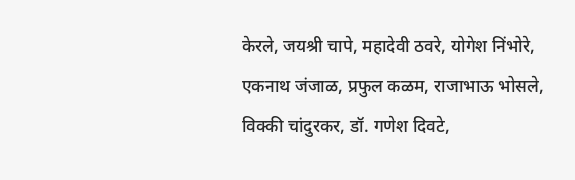केरले, जयश्री चापे, महादेवी ठवरे, योगेश निंभोरे, एकनाथ जंजाळ, प्रफुल कळम, राजाभाऊ भोसले, विक्की चांदुरकर, डॉ. गणेश दिवटे,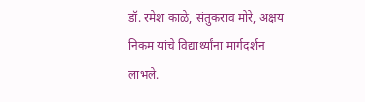डॉ. रमेश काळे, संतुकराव मोरे, अक्षय निकम यांचे विद्यार्थ्यांना मार्गदर्शन लाभले.